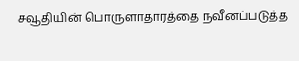சவூதியின் பொருளாதாரத்தை நவீனப்படுத்த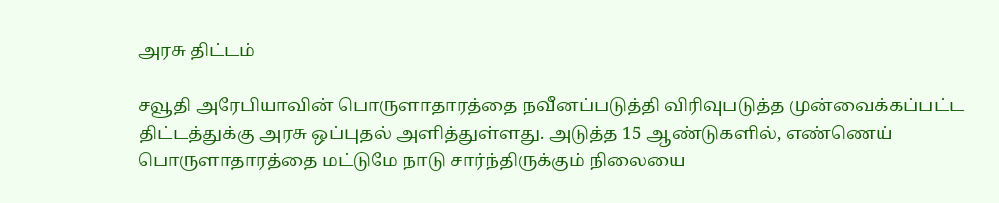அரசு திட்டம்

சவூதி அரேபியாவின் பொருளாதாரத்தை நவீனப்படுத்தி விரிவுபடுத்த முன்வைக்கப்பட்ட திட்டத்துக்கு அரசு ஒப்புதல் அளித்துள்ளது. அடுத்த 15 ஆண்டுகளில், எண்ணெய் பொருளாதாரத்தை மட்டுமே நாடு சார்ந்திருக்கும் நிலையை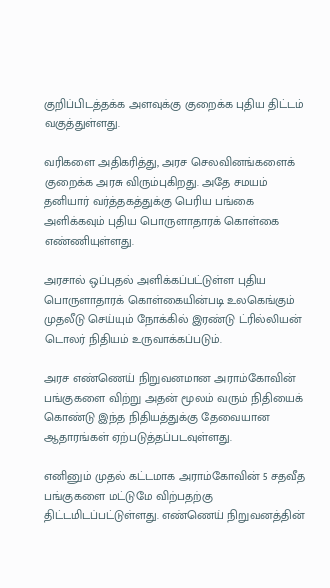குறிப்பிடத்தக்க அளவுக்கு குறைக்க புதிய திட்டம் வகுத்துள்ளது.

வரிகளை அதிகரித்து, அரச செலவினங்களைக் குறைக்க அரசு விரும்புகிறது. அதே சமயம் தனியார் வர்த்தகத்துக்கு பெரிய பங்கை அளிக்கவும் புதிய பொருளாதாரக் கொள்கை எண்ணியுள்ளது.

அரசால் ஒப்புதல் அளிக்கப்பட்டுள்ள புதிய பொருளாதாரக் கொள்கையின்படி உலகெங்கும் முதலீடு செய்யும் நோக்கில் இரண்டு ட்ரில்லியன் டொலர் நிதியம் உருவாக்கப்படும்.

அரச எண்ணெய் நிறுவனமான அராம்கோவின் பங்குகளை விற்று அதன் மூலம் வரும் நிதியைக் கொண்டு இந்த நிதியத்துக்கு தேவையான ஆதாரங்கள் ஏற்படுத்தப்படவுள்ளது.

எனினும் முதல் கட்டமாக அராம்கோவின் 5 சதவீத பங்குகளை மட்டுமே விற்பதற்கு திட்டமிடப்பட்டுள்ளது. எண்ணெய் நிறுவனத்தின்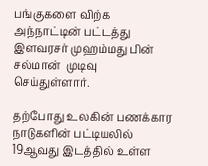பங்குகளை விற்க அந்நாட்டின் பட்டத்து இளவரசர் முஹம்மது பின் சல்மான்  முடிவு செய்துள்ளார்.

தற்போது உலகின் பணக்கார நாடுகளின் பட்டியலில் 19ஆவது இடத்தில் உள்ள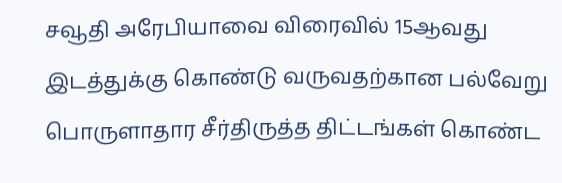சவூதி அரேபியாவை விரைவில் 15ஆவது இடத்துக்கு கொண்டு வருவதற்கான பல்வேறு பொருளாதார சீர்திருத்த திட்டங்கள் கொண்ட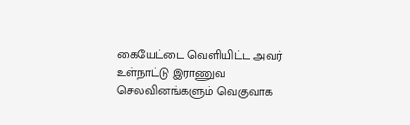கையேட்டை வெளியிட்ட அவர் உள்நாட்டு இராணுவ செலவினங்களும் வெகுவாக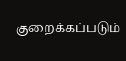குறைக்கப்படும்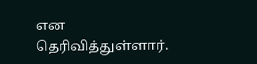என தெரிவித்துள்ளார்.